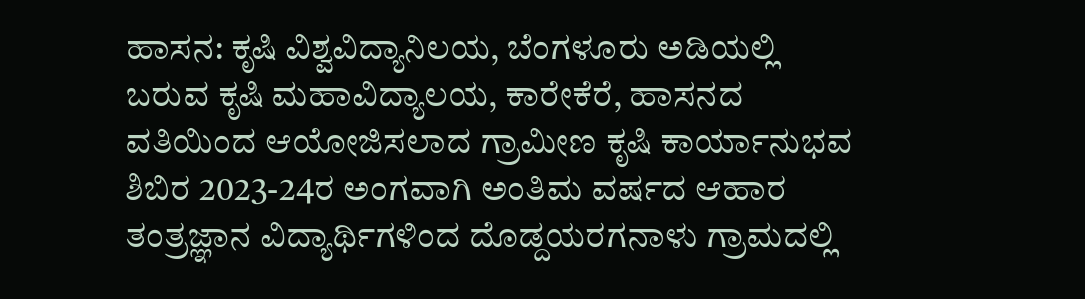ಹಾಸನ: ಕೃಷಿ ವಿಶ್ವವಿದ್ಯಾನಿಲಯ, ಬೆಂಗಳೂರು ಅಡಿಯಲ್ಲಿ ಬರುವ ಕೃಷಿ ಮಹಾವಿದ್ಯಾಲಯ, ಕಾರೇಕೆರೆ, ಹಾಸನದ ವತಿಯಿಂದ ಆಯೋಜಿಸಲಾದ ಗ್ರಾಮೀಣ ಕೃಷಿ ಕಾರ್ಯಾನುಭವ ಶಿಬಿರ 2023-24ರ ಅಂಗವಾಗಿ ಅಂತಿಮ ವರ್ಷದ ಆಹಾರ ತಂತ್ರಜ್ಞಾನ ವಿದ್ಯಾರ್ಥಿಗಳಿಂದ ದೊಡ್ದಯರಗನಾಳು ಗ್ರಾಮದಲ್ಲಿ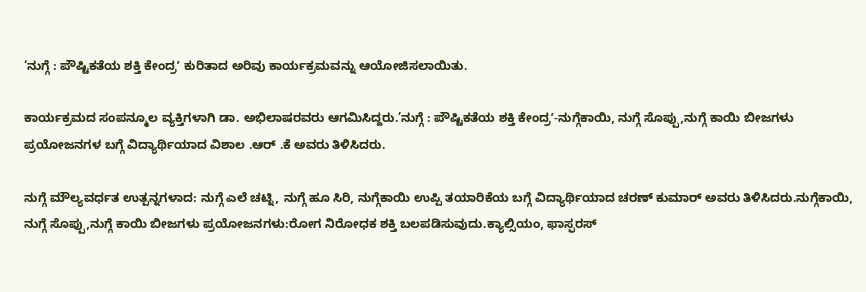‘ನುಗ್ಗೆ : ಪೌಷ್ಟಿಕತೆಯ ಶಕ್ತಿ ಕೇಂದ್ರʼ ಕುರಿತಾದ ಅರಿವು ಕಾರ್ಯಕ್ರಮವನ್ನು ಆಯೋಜಿಸಲಾಯಿತು.

ಕಾರ್ಯಕ್ರಮದ ಸಂಪನ್ಮೂಲ ವ್ಯಕ್ತಿಗಳಾಗಿ ಡಾ. ಅಭಿಲಾಷರವರು ಆಗಮಿಸಿದ್ದರು.’ನುಗ್ಗೆ : ಪೌಷ್ಟಿಕತೆಯ ಶಕ್ತಿ ಕೇಂದ್ರʼ-ನುಗ್ಗೆಕಾಯಿ, ನುಗ್ಗೆ ಸೊಪ್ಪು,ನುಗ್ಗೆ ಕಾಯಿ ಬೀಜಗಳು ಪ್ರಯೋಜನಗಳ ಬಗ್ಗೆ ವಿದ್ಯಾರ್ಥಿಯಾದ ವಿಶಾಲ .ಆರ್ .ಕೆ ಅವರು ತಿಳಿಸಿದರು.

ನುಗ್ಗೆ ಮೌಲ್ಯವರ್ಧತ ಉತ್ಪನ್ನಗಳಾದ: ನುಗ್ಗೆ ಎಲೆ ಚಟ್ನಿ, ನುಗ್ಗೆ ಹೂ ಸಿರಿ, ನುಗ್ಗೆಕಾಯಿ ಉಪ್ಪಿ ತಯಾರಿಕೆಯ ಬಗ್ಗೆ ವಿದ್ಯಾರ್ಥಿಯಾದ ಚರಣ್ ಕುಮಾರ್ ಅವರು ತಿಳಿಸಿದರು.ನುಗ್ಗೆಕಾಯಿ, ನುಗ್ಗೆ ಸೊಪ್ಪು,ನುಗ್ಗೆ ಕಾಯಿ ಬೀಜಗಳು ಪ್ರಯೋಜನಗಳು:ರೋಗ ನಿರೋಧಕ ಶಕ್ತಿ ಬಲಪಡಿಸುವುದು.ಕ್ಯಾಲ್ಸಿಯಂ, ಫಾಸ್ಫರಸ್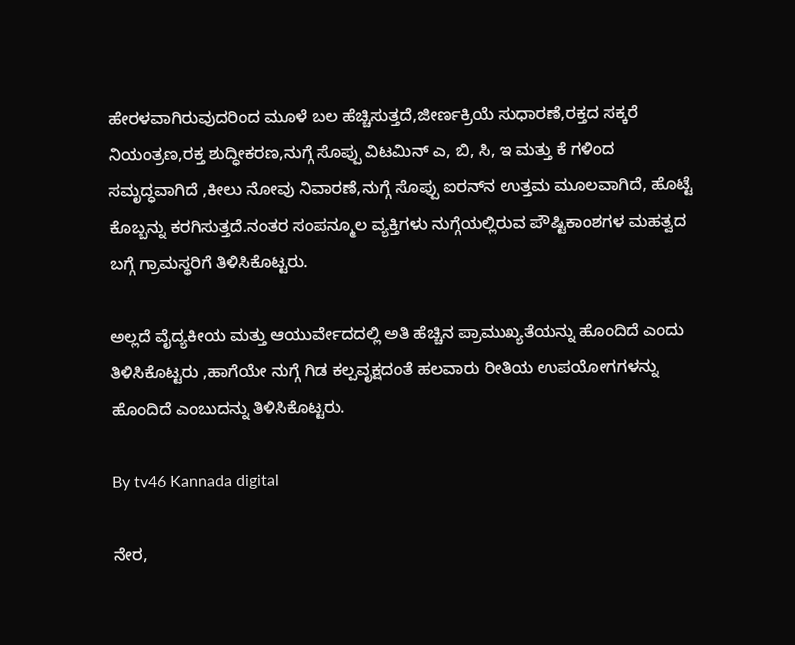ಹೇರಳವಾಗಿರುವುದರಿಂದ ಮೂಳೆ ಬಲ ಹೆಚ್ಚಿಸುತ್ತದೆ,ಜೀರ್ಣಕ್ರಿಯೆ ಸುಧಾರಣೆ,ರಕ್ತದ ಸಕ್ಕರೆ ನಿಯಂತ್ರಣ,ರಕ್ತ ಶುದ್ಧೀಕರಣ,ನುಗ್ಗೆ ಸೊಪ್ಪು ವಿಟಮಿನ್ ಎ, ಬಿ, ಸಿ, ಇ ಮತ್ತು ಕೆ ಗಳಿಂದ ಸಮೃದ್ಧವಾಗಿದೆ ,ಕೀಲು ನೋವು ನಿವಾರಣೆ,ನುಗ್ಗೆ ಸೊಪ್ಪು ಐರನ್‌ನ ಉತ್ತಮ ಮೂಲವಾಗಿದೆ, ಹೊಟ್ಟೆ ಕೊಬ್ಬನ್ನು ಕರಗಿಸುತ್ತದೆ.ನಂತರ ಸಂಪನ್ಮೂಲ ವ್ಯಕ್ತಿಗಳು ನುಗ್ಗೆಯಲ್ಲಿರುವ ಪೌಷ್ಟಿಕಾಂಶಗಳ ಮಹತ್ವದ ಬಗ್ಗೆ ಗ್ರಾಮಸ್ಥರಿಗೆ ತಿಳಿಸಿಕೊಟ್ಟರು.

ಅಲ್ಲದೆ ವೈದ್ಯಕೀಯ ಮತ್ತು ಆಯುರ್ವೇದದಲ್ಲಿ ಅತಿ ಹೆಚ್ಚಿನ ಪ್ರಾಮುಖ್ಯತೆಯನ್ನು ಹೊಂದಿದೆ ಎಂದು ತಿಳಿಸಿಕೊಟ್ಟರು ,ಹಾಗೆಯೇ ನುಗ್ಗೆ ಗಿಡ ಕಲ್ಪವೃಕ್ಷದಂತೆ ಹಲವಾರು ರೀತಿಯ ಉಪಯೋಗಗಳನ್ನು ಹೊಂದಿದೆ ಎಂಬುದನ್ನು ತಿಳಿಸಿಕೊಟ್ಟರು.

By tv46 Kannada digital

ನೇರ,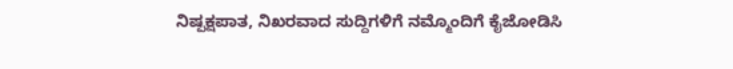ನಿಷ್ಪಕ್ಷಪಾತ, ನಿಖರವಾದ ಸುದ್ದಿಗಳಿಗೆ ನಮ್ಮೊಂದಿಗೆ ಕೈಜೋಡಿಸಿ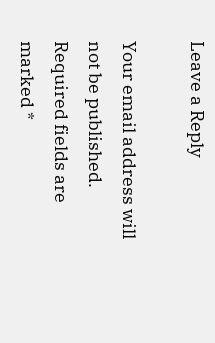Leave a Reply

Your email address will not be published. Required fields are marked *